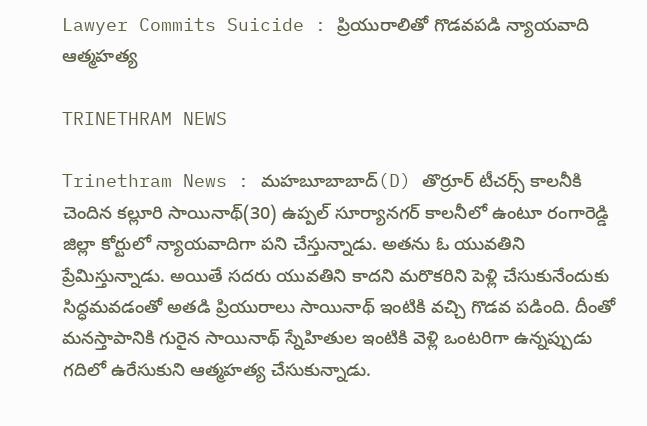Lawyer Commits Suicide : ప్రియురాలితో గొడవపడి న్యాయవాది ఆత్మహత్య

TRINETHRAM NEWS

Trinethram News : మహబూబాబాద్‌(D) తొర్రూర్‌ టీచర్స్‌ కాలనీకి చెందిన కల్లూరి సాయినాథ్‌(30) ఉప్పల్‌ సూర్యానగర్‌ కాలనీలో ఉంటూ రంగారెడ్డి జిల్లా కోర్టులో న్యాయవాదిగా పని చేస్తున్నాడు. అతను ఓ యువతిని ప్రేమిస్తున్నాడు. అయితే సదరు యువతిని కాదని మరొకరిని పెళ్లి చేసుకునేందుకు సిద్ధమవడంతో అతడి ప్రియురాలు సాయినాథ్‌ ఇంటికి వచ్చి గొడవ పడింది. దీంతో మనస్తాపానికి గురైన సాయినాథ్‌ స్నేహితుల ఇంటికి వెళ్లి ఒంటరిగా ఉన్నప్పుడు గదిలో ఉరేసుకుని ఆత్మహత్య చేసుకున్నాడు.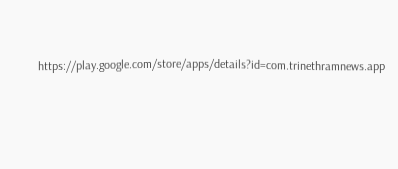https://play.google.com/store/apps/details?id=com.trinethramnews.app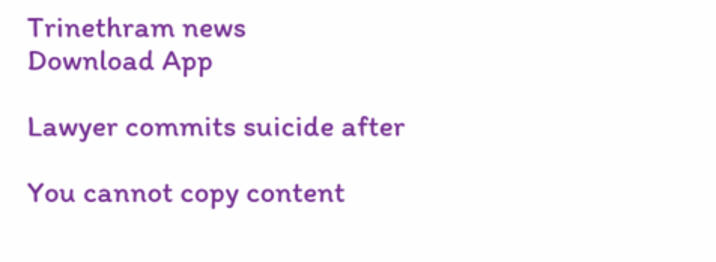Trinethram news
Download App

Lawyer commits suicide after

You cannot copy content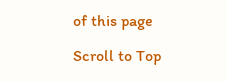of this page

Scroll to Top